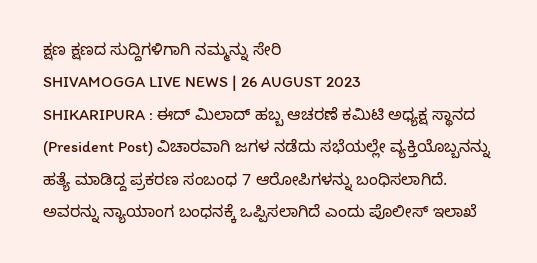ಕ್ಷಣ ಕ್ಷಣದ ಸುದ್ದಿಗಳಿಗಾಗಿ ನಮ್ಮನ್ನು ಸೇರಿ
SHIVAMOGGA LIVE NEWS | 26 AUGUST 2023
SHIKARIPURA : ಈದ್ ಮಿಲಾದ್ ಹಬ್ಬ ಆಚರಣೆ ಕಮಿಟಿ ಅಧ್ಯಕ್ಷ ಸ್ಥಾನದ (President Post) ವಿಚಾರವಾಗಿ ಜಗಳ ನಡೆದು ಸಭೆಯಲ್ಲೇ ವ್ಯಕ್ತಿಯೊಬ್ಬನನ್ನು ಹತ್ಯೆ ಮಾಡಿದ್ದ ಪ್ರಕರಣ ಸಂಬಂಧ 7 ಆರೋಪಿಗಳನ್ನು ಬಂಧಿಸಲಾಗಿದೆ. ಅವರನ್ನು ನ್ಯಾಯಾಂಗ ಬಂಧನಕ್ಕೆ ಒಪ್ಪಿಸಲಾಗಿದೆ ಎಂದು ಪೊಲೀಸ್ ಇಲಾಖೆ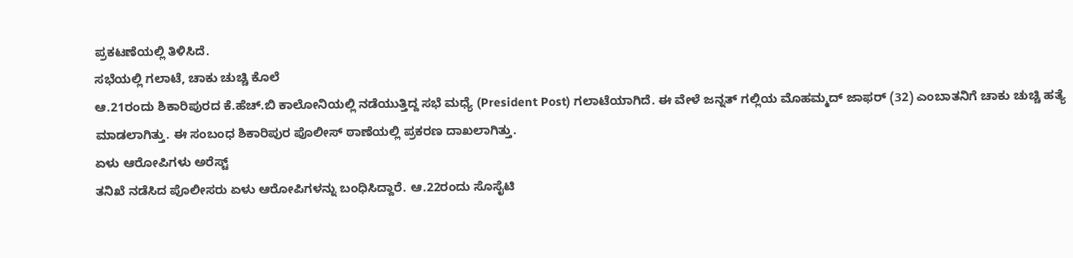ಪ್ರಕಟಣೆಯಲ್ಲಿ ತಿಳಿಸಿದೆ.
ಸಭೆಯಲ್ಲಿ ಗಲಾಟೆ, ಚಾಕು ಚುಚ್ಚಿ ಕೊಲೆ
ಆ.21ರಂದು ಶಿಕಾರಿಪುರದ ಕೆ.ಹೆಚ್.ಬಿ ಕಾಲೋನಿಯಲ್ಲಿ ನಡೆಯುತ್ತಿದ್ದ ಸಭೆ ಮಧ್ಯೆ (President Post) ಗಲಾಟೆಯಾಗಿದೆ. ಈ ವೇಳೆ ಜನ್ನತ್ ಗಲ್ಲಿಯ ಮೊಹಮ್ಮದ್ ಜಾಫರ್ (32) ಎಂಬಾತನಿಗೆ ಚಾಕು ಚುಚ್ಚಿ ಹತ್ಯೆ ಮಾಡಲಾಗಿತ್ತು. ಈ ಸಂಬಂಧ ಶಿಕಾರಿಪುರ ಪೊಲೀಸ್ ಠಾಣೆಯಲ್ಲಿ ಪ್ರಕರಣ ದಾಖಲಾಗಿತ್ತು.
ಏಳು ಆರೋಪಿಗಳು ಅರೆಸ್ಟ್
ತನಿಖೆ ನಡೆಸಿದ ಪೊಲೀಸರು ಏಳು ಆರೋಪಿಗಳನ್ನು ಬಂಧಿಸಿದ್ದಾರೆ. ಆ.22ರಂದು ಸೊಸೈಟಿ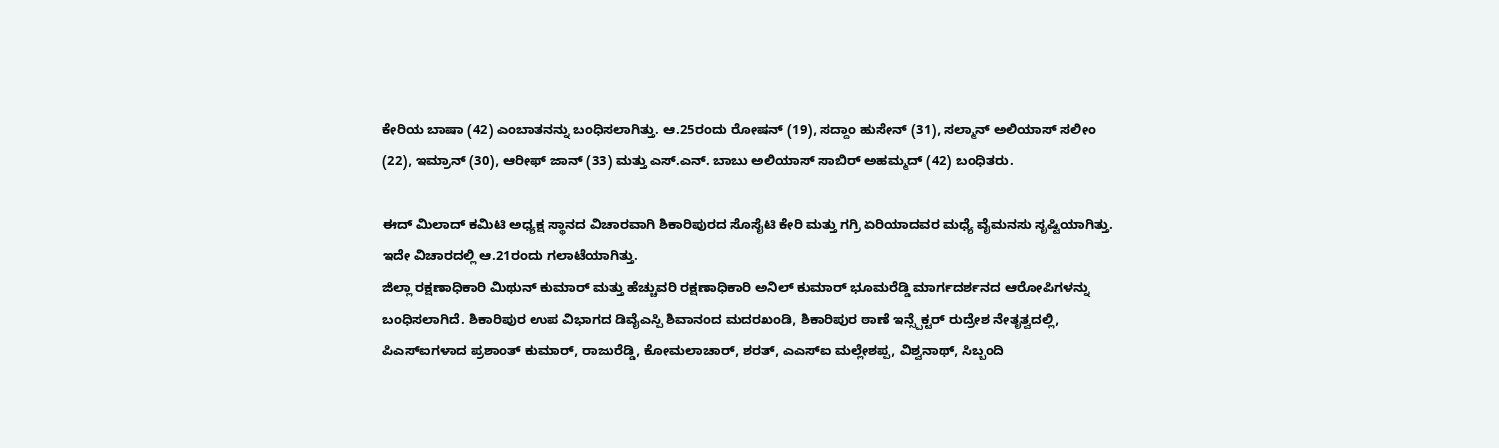ಕೇರಿಯ ಬಾಷಾ (42) ಎಂಬಾತನನ್ನು ಬಂಧಿಸಲಾಗಿತ್ತು. ಆ.25ರಂದು ರೋಷನ್ (19), ಸದ್ದಾಂ ಹುಸೇನ್ (31), ಸಲ್ಮಾನ್ ಅಲಿಯಾಸ್ ಸಲೀಂ (22), ಇಮ್ರಾನ್ (30), ಆರೀಫ್ ಜಾನ್ (33) ಮತ್ತು ಎಸ್.ಎನ್. ಬಾಬು ಅಲಿಯಾಸ್ ಸಾಬಿರ್ ಅಹಮ್ಮದ್ (42) ಬಂಧಿತರು.

ಈದ್ ಮಿಲಾದ್ ಕಮಿಟಿ ಅಧ್ಯಕ್ಷ ಸ್ಥಾನದ ವಿಚಾರವಾಗಿ ಶಿಕಾರಿಪುರದ ಸೊಸೈಟಿ ಕೇರಿ ಮತ್ತು ಗಗ್ರಿ ಏರಿಯಾದವರ ಮಧ್ಯೆ ವೈಮನಸು ಸೃಷ್ಟಿಯಾಗಿತ್ತು. ಇದೇ ವಿಚಾರದಲ್ಲಿ ಆ.21ರಂದು ಗಲಾಟೆಯಾಗಿತ್ತು.
ಜಿಲ್ಲಾ ರಕ್ಷಣಾಧಿಕಾರಿ ಮಿಥುನ್ ಕುಮಾರ್ ಮತ್ತು ಹೆಚ್ಚುವರಿ ರಕ್ಷಣಾಧಿಕಾರಿ ಅನಿಲ್ ಕುಮಾರ್ ಭೂಮರೆಡ್ಡಿ ಮಾರ್ಗದರ್ಶನದ ಆರೋಪಿಗಳನ್ನು ಬಂಧಿಸಲಾಗಿದೆ. ಶಿಕಾರಿಪುರ ಉಪ ವಿಭಾಗದ ಡಿವೈಎಸ್ಪಿ ಶಿವಾನಂದ ಮದರಖಂಡಿ, ಶಿಕಾರಿಪುರ ಠಾಣೆ ಇನ್ಸ್ಪೆಕ್ಟರ್ ರುದ್ರೇಶ ನೇತೃತ್ವದಲ್ಲಿ, ಪಿಎಸ್ಐಗಳಾದ ಪ್ರಶಾಂತ್ ಕುಮಾರ್, ರಾಜುರೆಡ್ಡಿ, ಕೋಮಲಾಚಾರ್, ಶರತ್, ಎಎಸ್ಐ ಮಲ್ಲೇಶಪ್ಪ, ವಿಶ್ವನಾಥ್, ಸಿಬ್ಬಂದಿ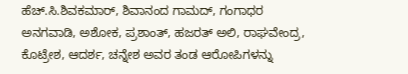ಹೆಚ್.ಸಿ.ಶಿವಕಮಾರ್, ಶಿವಾನಂದ ಗಾಮದ್, ಗಂಗಾಧರ ಅನಗವಾಡಿ, ಅಶೋಕ, ಪ್ರಶಾಂತ್, ಹಜರತ್ ಅಲಿ, ರಾಘವೇಂದ್ರ, ಕೊಟ್ರೇಶ, ಆದರ್ಶ, ಚನ್ನೇಶ ಅವರ ತಂಡ ಆರೋಪಿಗಳನ್ನು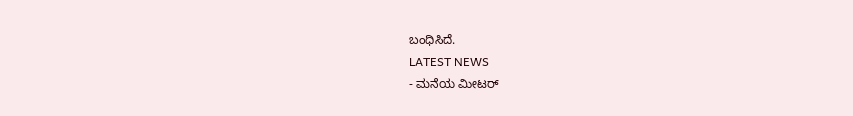ಬಂಧಿಸಿದೆ.
LATEST NEWS
- ಮನೆಯ ಮೀಟರ್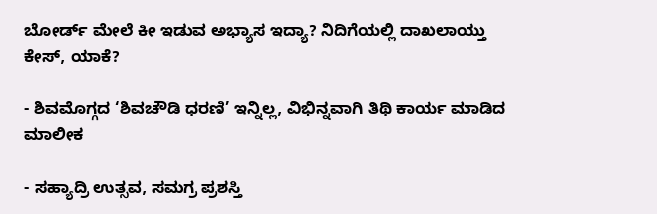ಬೋರ್ಡ್ ಮೇಲೆ ಕೀ ಇಡುವ ಅಭ್ಯಾಸ ಇದ್ಯಾ? ನಿದಿಗೆಯಲ್ಲಿ ದಾಖಲಾಯ್ತು ಕೇಸ್, ಯಾಕೆ?

- ಶಿವಮೊಗ್ಗದ ‘ಶಿವಚೌಡಿ ಧರಣಿ’ ಇನ್ನಿಲ್ಲ, ವಿಭಿನ್ನವಾಗಿ ತಿಥಿ ಕಾರ್ಯ ಮಾಡಿದ ಮಾಲೀಕ

- ಸಹ್ಯಾದ್ರಿ ಉತ್ಸವ, ಸಮಗ್ರ ಪ್ರಶಸ್ತಿ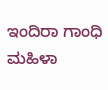ಇಂದಿರಾ ಗಾಂಧಿ ಮಹಿಳಾ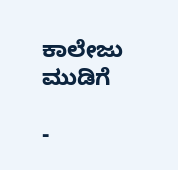ಕಾಲೇಜು ಮುಡಿಗೆ

-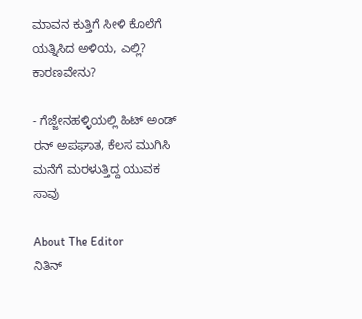ಮಾವನ ಕುತ್ತಿಗೆ ಸೀಳಿ ಕೊಲೆಗೆ ಯತ್ನಿಸಿದ ಅಳಿಯ, ಎಲ್ಲಿ? ಕಾರಣವೇನು?

- ಗೆಜ್ಜೇನಹಳ್ಳಿಯಲ್ಲಿ ಹಿಟ್ ಅಂಡ್ ರನ್ ಅಪಘಾತ, ಕೆಲಸ ಮುಗಿಸಿ ಮನೆಗೆ ಮರಳುತ್ತಿದ್ದ ಯುವಕ ಸಾವು

About The Editor
ನಿತಿನ್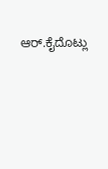ಆರ್.ಕೈದೊಟ್ಲು